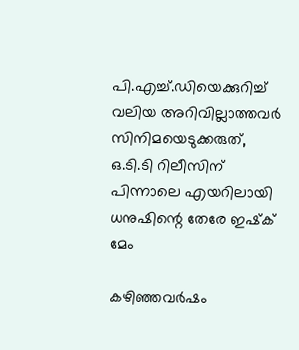പി.എച്ച്.ഡിയെക്കുറിച്ച് വലിയ അറിവില്ലാത്തവര്‍ സിനിമയെടുക്കരുത്, ഒ.ടി.ടി റിലീസിന് പിന്നാലെ എയറിലായി ധനുഷിന്റെ തേരേ ഇഷ്‌ക് മേം

കഴിഞ്ഞവര്‍ഷം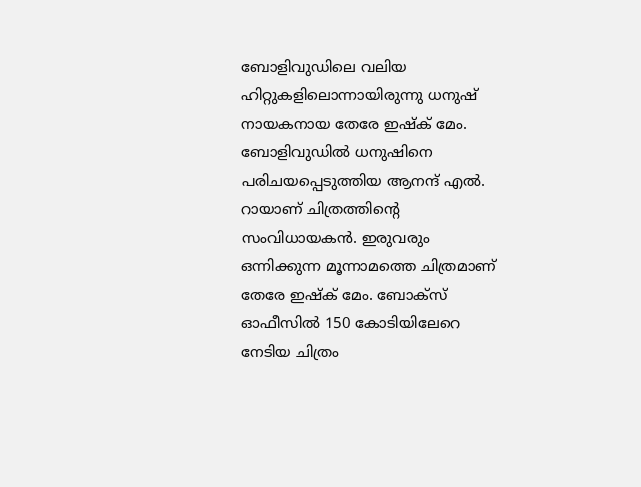ബോളിവുഡിലെ വലിയ ഹിറ്റുകളിലൊന്നായിരുന്നു ധനുഷ് നായകനായ തേരേ ഇഷ്‌ക് മേം. ബോളിവുഡില്‍ ധനുഷിനെ പരിചയപ്പെടുത്തിയ ആനന്ദ് എല്‍. റായാണ് ചിത്രത്തിന്റെ സംവിധായകന്‍. ഇരുവരും ഒന്നിക്കുന്ന മൂന്നാമത്തെ ചിത്രമാണ് തേരേ ഇഷ്‌ക് മേം. ബോക്‌സ് ഓഫീസില്‍ 150 കോടിയിലേറെ നേടിയ ചിത്രം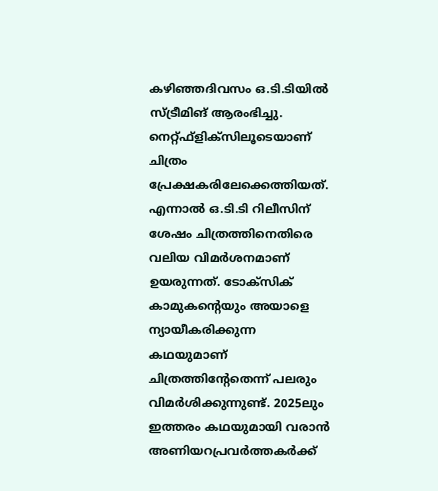കഴിഞ്ഞദിവസം ഒ.ടി.ടിയില്‍ സ്ട്രീമിങ് ആരംഭിച്ചു.
നെറ്റ്ഫ്‌ളിക്‌സിലൂടെയാണ് ചിത്രം പ്രേക്ഷകരിലേക്കെത്തിയത്. എന്നാല്‍ ഒ.ടി.ടി റിലീസിന് ശേഷം ചിത്രത്തിനെതിരെ വലിയ വിമര്‍ശനമാണ് ഉയരുന്നത്. ടോക്‌സിക് കാമുകന്റെയും അയാളെ ന്യായീകരിക്കുന്ന കഥയുമാണ് ചിത്രത്തിന്റേതെന്ന് പലരും വിമര്‍ശിക്കുന്നുണ്ട്. 2025ലും ഇത്തരം കഥയുമായി വരാന്‍ അണിയറപ്രവര്‍ത്തകര്‍ക്ക്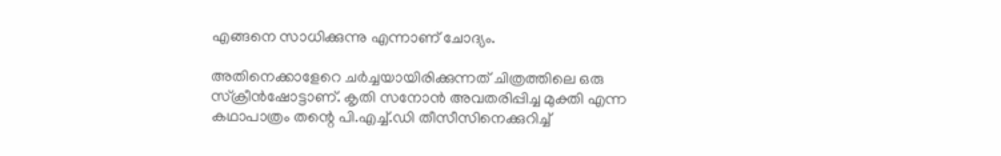എങ്ങനെ സാധിക്കുന്നു എന്നാണ് ചോദ്യം.

അതിനെക്കാളേറെ ചര്‍ച്ചയായിരിക്കുന്നത് ചിത്രത്തിലെ ഒരു സ്‌ക്രീന്‍ഷോട്ടാണ്. കൃതി സനോന്‍ അവതരിപ്പിച്ച മുക്തി എന്ന കഥാപാത്രം തന്റെ പി.എച്ച്.ഡി തീസീസിനെക്കുറിച്ച്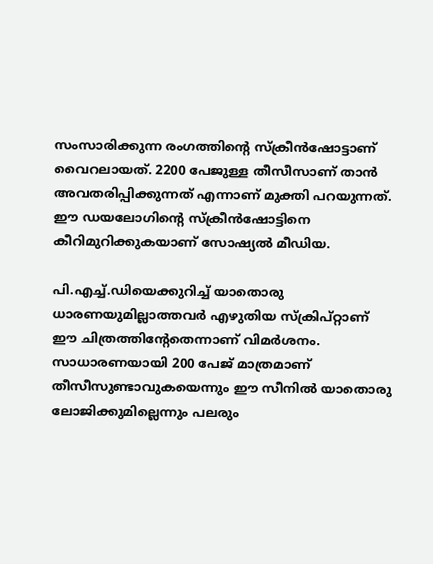സംസാരിക്കുന്ന രംഗത്തിന്റെ സ്‌ക്രീന്‍ഷോട്ടാണ് വൈറലായത്. 2200 പേജുള്ള തീസീസാണ് താന്‍ അവതരിപ്പിക്കുന്നത് എന്നാണ് മുക്തി പറയുന്നത്. ഈ ഡയലോഗിന്റെ സ്‌ക്രീന്‍ഷോട്ടിനെ കീറിമുറിക്കുകയാണ് സോഷ്യല്‍ മീഡിയ.

പി.എച്ച്.ഡിയെക്കുറിച്ച് യാതൊരു ധാരണയുമില്ലാത്തവര്‍ എഴുതിയ സ്‌ക്രിപ്റ്റാണ് ഈ ചിത്രത്തിന്റേതെന്നാണ് വിമര്‍ശനം. സാധാരണയായി 200 പേജ് മാത്രമാണ് തീസീസുണ്ടാവുകയെന്നും ഈ സീനില്‍ യാതൊരു ലോജിക്കുമില്ലെന്നും പലരും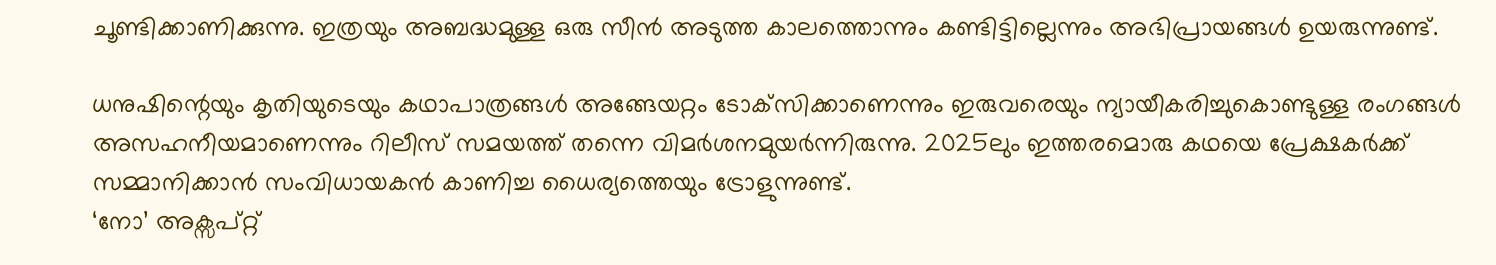ചൂണ്ടിക്കാണിക്കുന്നു. ഇത്രയും അബദ്ധമുള്ള ഒരു സീന്‍ അടുത്ത കാലത്തൊന്നും കണ്ടിട്ടില്ലെന്നും അഭിപ്രായങ്ങള്‍ ഉയരുന്നുണ്ട്.

ധനുഷിന്റെയും കൃതിയുടെയും കഥാപാത്രങ്ങള്‍ അങ്ങേയറ്റം ടോക്‌സിക്കാണെന്നും ഇരുവരെയും ന്യായീകരിച്ചുകൊണ്ടുള്ള രംഗങ്ങള്‍ അസഹനീയമാണെന്നും റിലീസ് സമയത്ത് തന്നെ വിമര്‍ശനമുയര്‍ന്നിരുന്നു. 2025ലും ഇത്തരമൊരു കഥയെ പ്രേക്ഷകര്‍ക്ക് സമ്മാനിക്കാന്‍ സംവിധായകന്‍ കാണിച്ച ധൈര്യത്തെയും ട്രോളുന്നുണ്ട്.
‘നോ’ അക്സപ്റ്റ്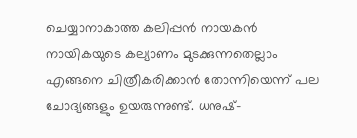ചെയ്യാനാകാത്ത കലിപ്പന്‍ നായകന്‍ നായികയുടെ കല്യാണം മുടക്കുന്നതെല്ലാം എങ്ങനെ ചിത്രീകരിക്കാന്‍ തോന്നിയെന്ന് പല ചോദ്യങ്ങളും ഉയരുന്നുണ്ട്. ധനുഷ്-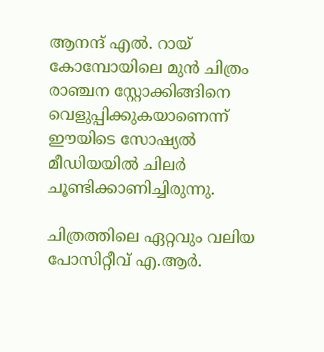ആനന്ദ് എല്‍. റായ് കോമ്പോയിലെ മുന്‍ ചിത്രം രാഞ്ചന സ്റ്റോക്കിങ്ങിനെ വെളുപ്പിക്കുകയാണെന്ന് ഈയിടെ സോഷ്യല്‍ മീഡിയയില്‍ ചിലര്‍ ചൂണ്ടിക്കാണിച്ചിരുന്നു.

ചിത്രത്തിലെ ഏറ്റവും വലിയ പോസിറ്റീവ് എ.ആര്‍.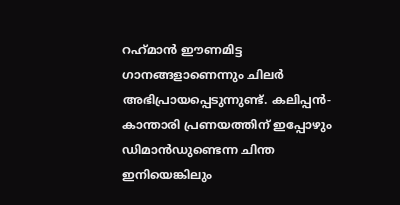റഹ്‌മാന്‍ ഈണമിട്ട ഗാനങ്ങളാണെന്നും ചിലര്‍ അഭിപ്രായപ്പെടുന്നുണ്ട്. കലിപ്പന്‍- കാന്താരി പ്രണയത്തിന് ഇപ്പോഴും ഡിമാന്‍ഡുണ്ടെന്ന ചിന്ത ഇനിയെങ്കിലും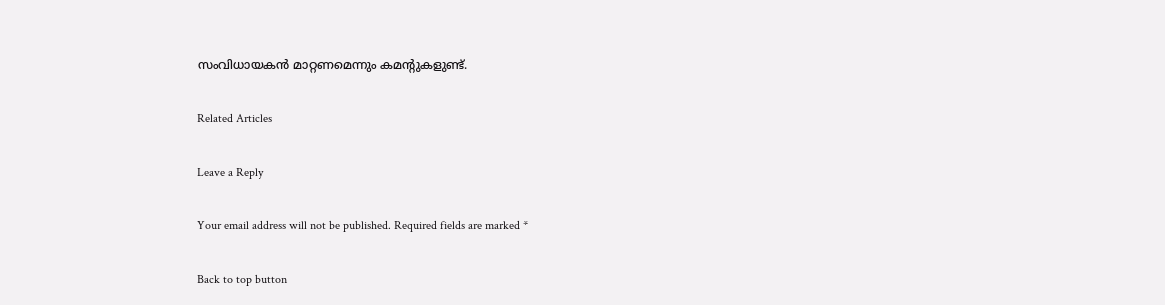സംവിധായകന്‍ മാറ്റണമെന്നും കമന്റുകളുണ്ട്.

Related Articles

Leave a Reply

Your email address will not be published. Required fields are marked *

Back to top button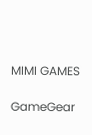MIMI GAMES

GameGear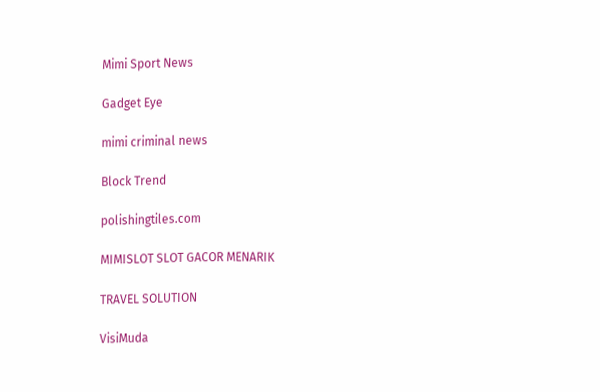Mimi Sport News

Gadget Eye

mimi criminal news

Block Trend

polishingtiles.com

MIMISLOT SLOT GACOR MENARIK

TRAVEL SOLUTION

VisiMuda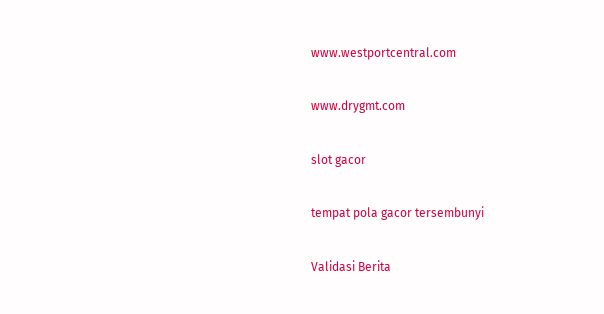www.westportcentral.com

www.drygmt.com

slot gacor

tempat pola gacor tersembunyi

Validasi Berita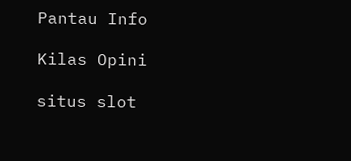Pantau Info

Kilas Opini

situs slot